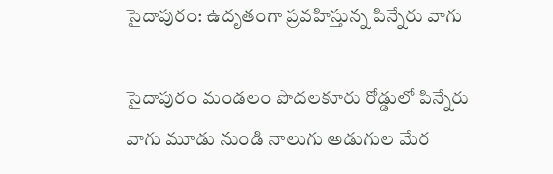సైదాపురం: ఉదృతంగా ప్రవహిస్తున్న పిన్నేరు వాగు

సైదాపురం మండలం పొదలకూరు రోడ్డులో పిన్నేరు వాగు మూడు నుండి నాలుగు అడుగుల మేర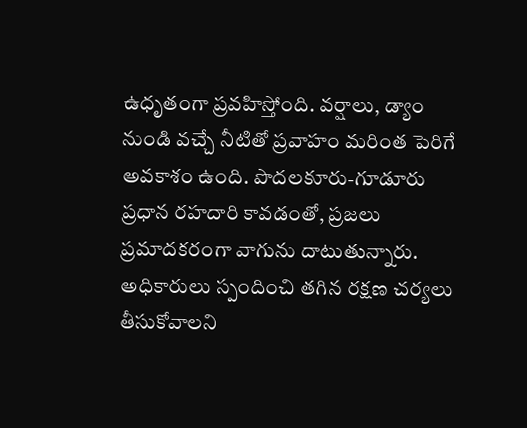ఉధృతంగా ప్రవహిస్తోంది. వర్షాలు, డ్యాం నుండి వచ్చే నీటితో ప్రవాహం మరింత పెరిగే అవకాశం ఉంది. పొదలకూరు-గూడూరు ప్రధాన రహదారి కావడంతో, ప్రజలు ప్రమాదకరంగా వాగును దాటుతున్నారు. అధికారులు స్పందించి తగిన రక్షణ చర్యలు తీసుకోవాలని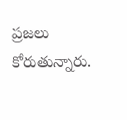ప్రజలు కోరుతున్నారు.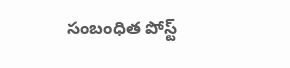సంబంధిత పోస్ట్